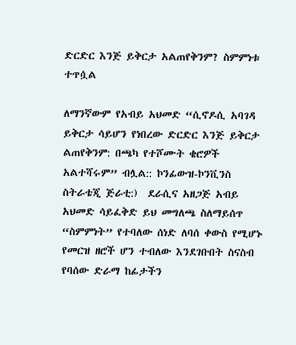ድርድር እንጅ ይቅርታ አልጠየቅንም? ስምምነቱ ተጥሷል

ለማንኛውም የአብይ አህመድ “ሲኖዶሲ አባገዳ ይቅርታ ሳይሆን የነበረው ድርድር እንጅ ይቅርታ ልጠየቅንም: በጫካ የተሾሙት ቄሮዎች አልተሻሩም” ብሏል:: ኮንፊውዝ-ኮንቪንስ ስትራቴጂ ጅራቲ:)  ደራሲና አዘጋጅ አብይ አህመድ ሳይፈቅድ ይህ መግለጫ ስለማይሰጥ “ስምምነት” የተባለው ሰነድ ለባሰ ቀውስ የሚሆኑ የመርዝ ዘሮች ሆን ተብለው እንደገቡበት ስናስብ የባሰው ድራማ ከፊታችን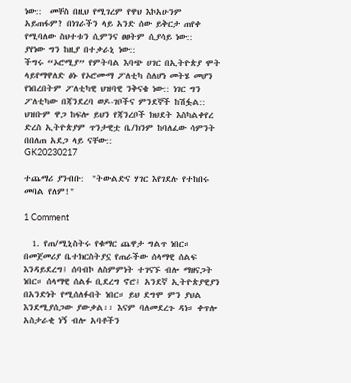ነው::  መቸስ በዚህ የሚገረም የዋህ እኮአሁንም አይጠፋም? በነገራችን ላይ አንድ ሰው ይቅርታ ጠየቀ የሚባለው ስህተቱን ሲምንና ፀፀትም ሲያሳይ ነው::   ያየነው ግን ከዚያ በተቃራኒ ነው::
ችግሩ “ኦሮሚያ” የምትባል እባጭ ሀገር በኢትዮጵያ ሞት ላይየማዋለድ ፅኑ የኦሮሙማ ፖለቲካ ስለሆነ መትሄ መሆን የነበረበትም ፖለቲካዊ ህዝባዊ ንቅናቄ ነው:: ነገር ግን ፖለቲካው በጃንደረባ ወዶ-ገቦችና ምንደኞች ከሽፏል:: ህዝቡም ዋጋ ከፍሎ ይህን የጃንረቦች ክህደት እስካልቀየረ ድረስ ኢትዮጵያም ጥንታዊቷ ቤ/ክንም ከባለፈው ሳምንት በበለጠ አደጋ ላይ ናቸው::
GK20230217

ተጨማሪ ያንብቡ:  "ትውልድና ሃገር እየገደሉ የተከበሩ መባል የለም!"

1 Comment

  1. የጠ/ሚኒስትሩ የቁማር ጨዋታ ግልጥ ነበር። በመጀመሪያ ቤተክርስትያኗ የጠራችው ሰላማዊ ሰልፍ እንዳይደረግ፤ ሰባብኮ ለስምምነት ተገናኙ ብሎ ማዘናጋት ነበር። ሰላማዊ ሰልፉ ቢደረግ ኖሮ፤ አንደኛ ኢትዮጵያዊያን በአንድነት የሚሰለፉበት ነበር። ይህ ደግሞ ምን ያህል እንደሚያሰጋው ያውቃል፡፡ እናም ባለመደረጉ ዳነ። ቀጥሎ አስታራቂ ነኝ ብሎ አባቶችን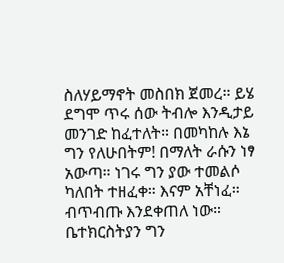ስለሃይማኖት መስበክ ጀመረ። ይሄ ደግሞ ጥሩ ሰው ትብሎ እንዲታይ መንገድ ከፈተለት። በመካከሉ እኔ ግን የለሁበትም! በማለት ራሱን ነፃ አውጣ። ነገሩ ግን ያው ተመልሶ ካለበት ተዘፈቀ። እናም አቸነፈ። ብጥብጡ እንደቀጠለ ነው። ቤተክርስትያን ግን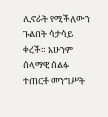ሊኖራት የሚችለውን ጉልበት ሳታሳይ ቀረች። አሁንም ሰላማዊ ሰልፉ ተጠርቶ መንግሥት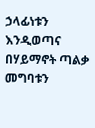ኃላፊነቱን እንዲወጣና በሃይማኖት ጣልቃ መግባቱን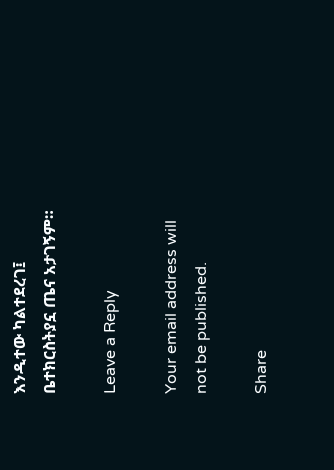እንዲተው ካልተደረገ፤ ቤተክርስትያኗ ጤና አታገኝም።

Leave a Reply

Your email address will not be published.

Share